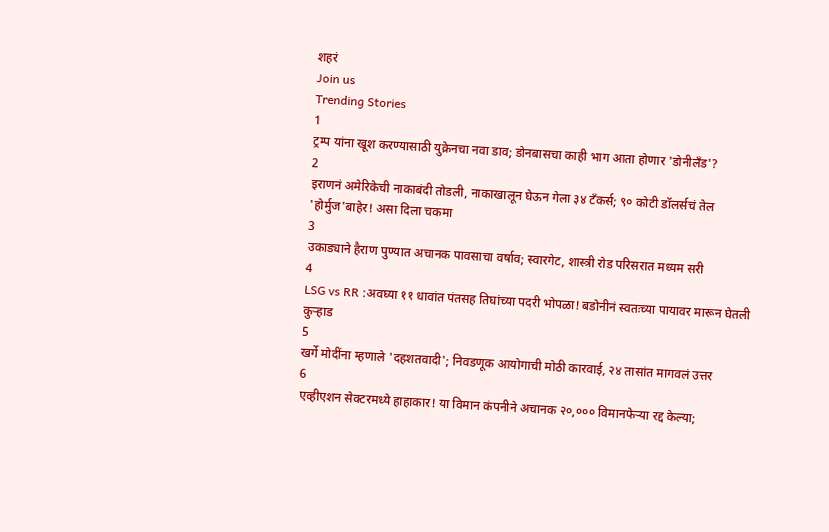शहरं
Join us
Trending Stories
1
ट्रम्प यांना खूश करण्यासाठी युक्रेनचा नवा डाव; डोनबासचा काही भाग आता होणार 'डोनीलँड'?
2
इराणनं अमेरिकेची नाकाबंदी तोडली, नाकाखालून घेऊन गेला ३४ टँकर्स; ९० कोटी डॉलर्सचं तेल 'होर्मुज'बाहेर! असा दिला चकमा
3
उकाड्याने हैराण पुण्यात अचानक पावसाचा वर्षाव; स्वारगेट, शास्त्री रोड परिसरात मध्यम सरी
4
LSG vs RR :अवघ्या ११ धावांत पंतसह तिघांच्या पदरी भोपळा! बडोनीनं स्वतःच्या पायावर मारून घेतली कुऱ्हाड
5
खर्गे मोदींना म्हणाले 'दहशतवादी'; निवडणूक आयोगाची मोठी कारवाई, २४ तासांत मागवलं उत्तर
6
एव्हीएशन सेक्टरमध्ये हाहाकार! या विमान कंपनीने अचानक २०,००० विमानफेऱ्या रद्द केल्या;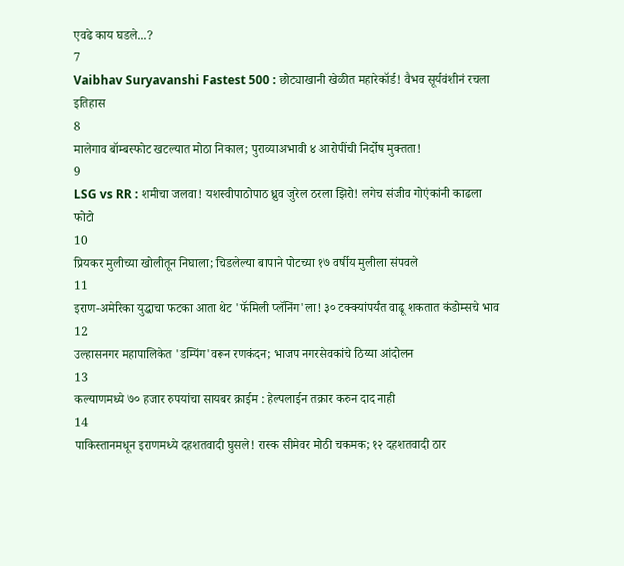एवढे काय घडले...?
7
Vaibhav Suryavanshi Fastest 500 : छोट्याखानी खेळीत महारेकॉर्ड! वैभव सूर्यवंशीनं रचला इतिहास
8
मालेगाव बॉम्बस्फोट खटल्यात मोठा निकाल; पुराव्याअभावी ४ आरोपींची निर्दोष मुक्तता!
9
LSG vs RR : शमीचा जलवा! यशस्वीपाठोपाठ ध्रुव जुरेल ठरला झिरो! लगेच संजीव गोएंकांनी काढला फोटो
10
प्रियकर मुलीच्या खोलीतून निघाला; चिडलेल्या बापाने पोटच्या १७ वर्षीय मुलीला संपवले
11
इराण-अमेरिका युद्धाचा फटका आता थेट 'फॅमिली प्लॅनिंग'ला! ३० टक्क्यांपर्यंत वाढू शकतात कंडोम्सचे भाव
12
उल्हासनगर महापालिकेत 'डम्पिंग'वरून रणकंदन; भाजप नगरसेवकांचे ठिय्या आंदोलन
13
कल्याणमध्ये ७० हजार रुपयांचा सायबर क्राईम : हेल्पलाईन तक्रार करुन दाद नाही
14
पाकिस्तानमधून इराणमध्ये दहशतवादी घुसले! रास्क सीमेवर मोठी चकमक; १२ दहशतवादी ठार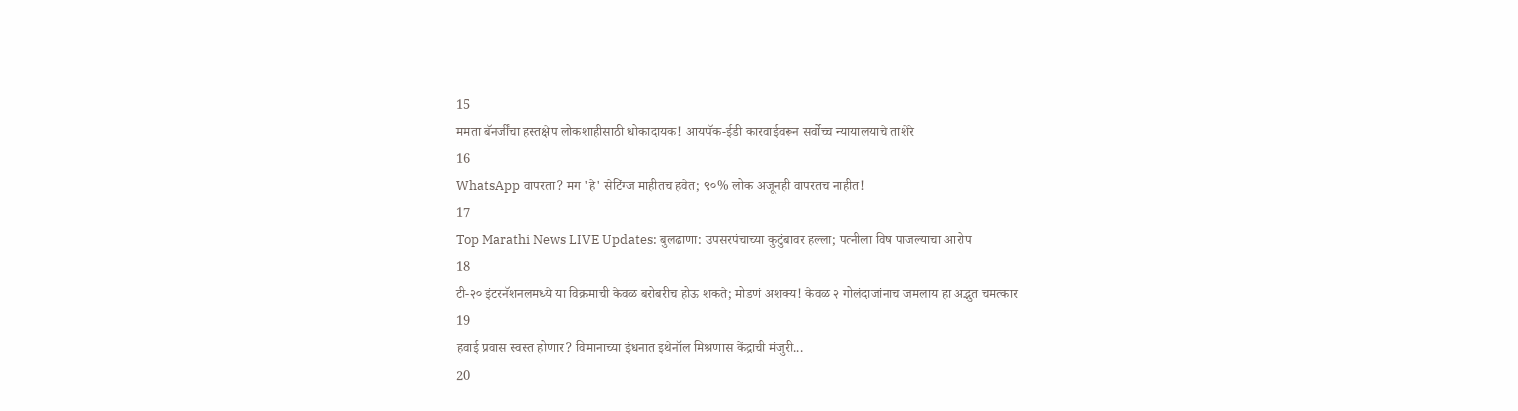15
ममता बॅनर्जींचा हस्तक्षेप लोकशाहीसाठी धोकादायक! आयपॅक-ईडी कारवाईवरून सर्वोच्च न्यायालयाचे ताशेरे
16
WhatsApp वापरता? मग 'हे' सेटिंग्ज माहीतच हवेत; ९०% लोक अजूनही वापरतच नाहीत!
17
Top Marathi News LIVE Updates: बुलढाणा: उपसरपंचाच्या कुटुंबावर हल्ला; पत्नीला विष पाजल्याचा आरोप
18
टी-२० इंटरनॅशनलमध्ये या विक्रमाची केवळ बरोबरीच होऊ शकते; मोडणं अशक्य! केवळ २ गोलंदाजांनाच जमलाय हा अद्भुत चमत्कार
19
हवाई प्रवास स्वस्त होणार? विमानाच्या इंधनात इथेनॉल मिश्रणास केंद्राची मंजुरी...
20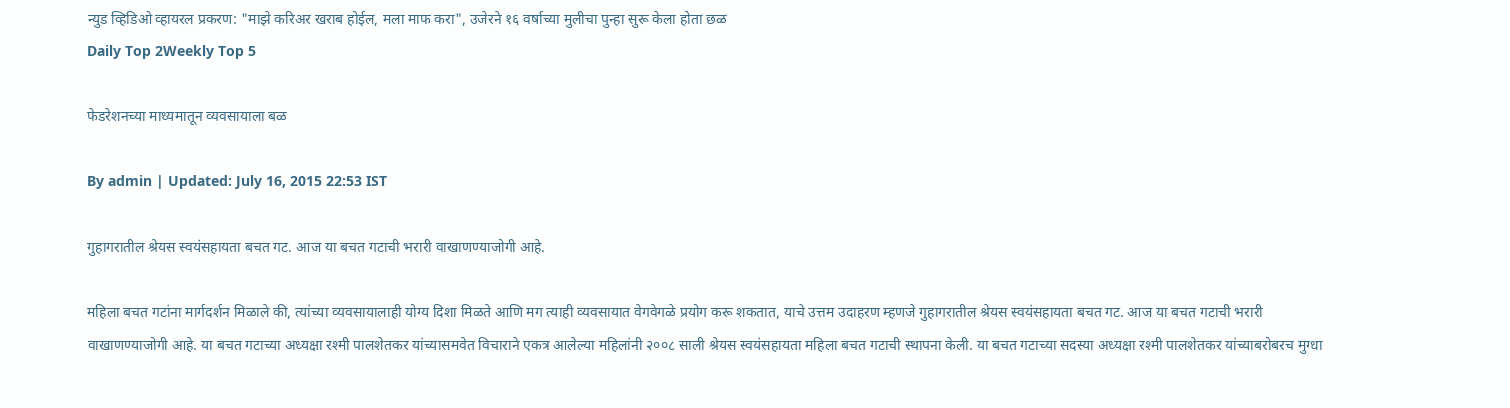न्युड व्हिडिओ व्हायरल प्रकरण: "माझे करिअर खराब होईल, मला माफ करा", उजेरने १६ वर्षाच्या मुलीचा पुन्हा सुरू केला होता छळ
Daily Top 2Weekly Top 5

फेडरेशनच्या माध्यमातून व्यवसायाला बळ

By admin | Updated: July 16, 2015 22:53 IST

गुहागरातील श्रेयस स्वयंसहायता बचत गट. आज या बचत गटाची भरारी वाखाणण्याजोगी आहे.

महिला बचत गटांना मार्गदर्शन मिळाले की, त्यांच्या व्यवसायालाही योग्य दिशा मिळते आणि मग त्याही व्यवसायात वेगवेगळे प्रयोग करू शकतात, याचे उत्तम उदाहरण म्हणजे गुहागरातील श्रेयस स्वयंसहायता बचत गट. आज या बचत गटाची भरारी वाखाणण्याजोगी आहे. या बचत गटाच्या अध्यक्षा रश्मी पालशेतकर यांच्यासमवेत विचाराने एकत्र आलेल्या महिलांनी २००८ साली श्रेयस स्वयंसहायता महिला बचत गटाची स्थापना केली. या बचत गटाच्या सदस्या अध्यक्षा रश्मी पालशेतकर यांच्याबरोबरच मुग्धा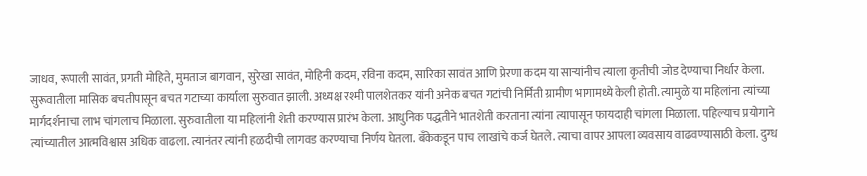जाधव, रूपाली सावंत, प्रगती मोहिते, मुमताज बागवान, सुरेखा सावंत, मोहिनी कदम, रविना कदम, सारिका सावंत आणि प्रेरणा कदम या साऱ्यांनीच त्याला कृतीची जोड देण्याचा निर्धार केला. सुरूवातीला मासिक बचतीपासून बचत गटाच्या कार्याला सुरुवात झाली. अध्यक्ष रश्मी पालशेतकर यांनी अनेक बचत गटांची निर्मिती ग्रामीण भागामध्ये केली होती. त्यामुळे या महिलांना त्यांच्या मार्गदर्शनाचा लाभ चांगलाच मिळाला. सुरुवातीला या महिलांनी शेती करण्यास प्रारंभ केला. आधुनिक पद्धतीने भातशेती करताना त्यांना त्यापासून फायदाही चांगला मिळाला. पहिल्याच प्रयोगाने त्यांच्यातील आत्मविश्वास अधिक वाढला. त्यानंतर त्यांनी हळदीची लागवड करण्याचा निर्णय घेतला. बँकेकडून पाच लाखांचे कर्ज घेतले. त्याचा वापर आपला व्यवसाय वाढवण्यासाठी केला. दुग्ध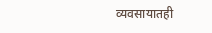व्यवसायातही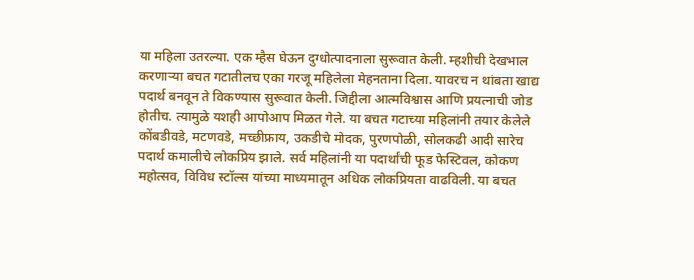या महिला उतरल्या. एक म्हैस घेऊन दुग्धोत्पादनाला सुरूवात केली. म्हशीची देखभाल करणाऱ्या बचत गटातीलच एका गरजू महिलेला मेहनताना दिला. यावरच न थांबता खाद्य पदार्थ बनवून ते विकण्यास सुरूवात केली. जिद्दीला आत्मविश्वास आणि प्रयत्नाची जोड होतीच. त्यामुळे यशही आपोआप मिळत गेले. या बचत गटाच्या महिलांनी तयार केलेले कोंबडीवडे, मटणवडे, मच्छीफ्राय, उकडीचे मोदक, पुरणपोळी, सोलकढी आदी सारेच पदार्थ कमालीचे लोकप्रिय झाले. सर्व महिलांनी या पदार्थांची फूड फेस्टिवल, कोकण महोत्सव, विविध स्टॉल्स यांच्या माध्यमातून अधिक लोकप्रियता वाढविली. या बचत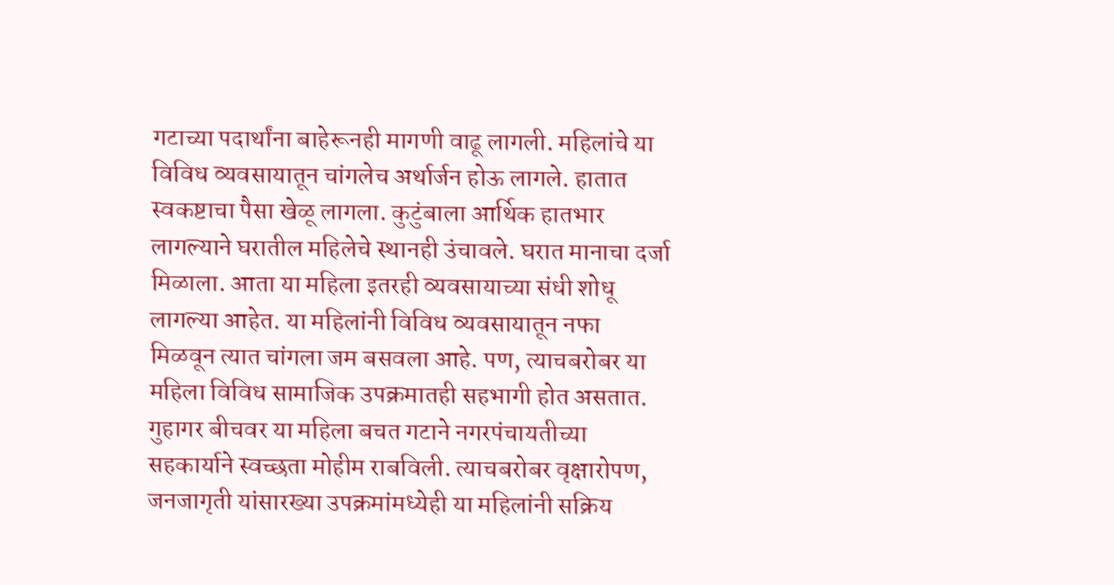गटाच्या पदार्थांना बाहेरूनही मागणी वाढू लागली. महिलांचे या विविध व्यवसायातून चांगलेच अर्थार्जन होऊ लागले. हातात स्वकष्टाचा पैसा खेळू लागला. कुटुंबाला आर्थिक हातभार लागल्याने घरातील महिलेचे स्थानही उंचावले. घरात मानाचा दर्जा मिळाला. आता या महिला इतरही व्यवसायाच्या संधी शोधू लागल्या आहेत. या महिलांनी विविध व्यवसायातून नफा मिळवून त्यात चांगला जम बसवला आहे. पण, त्याचबरोबर या महिला विविध सामाजिक उपक्रमातही सहभागी होत असतात. गुहागर बीचवर या महिला बचत गटाने नगरपंचायतीच्या सहकार्याने स्वच्छता मोहीम राबविली. त्याचबरोबर वृक्षारोपण, जनजागृती यांसारख्या उपक्रमांमध्येही या महिलांनी सक्रिय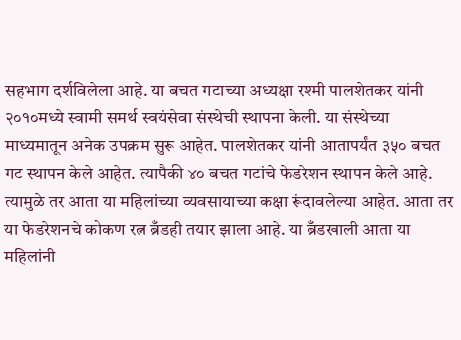सहभाग दर्शविलेला आहे. या बचत गटाच्या अध्यक्षा रश्मी पालशेतकर यांनी २०१०मध्ये स्वामी समर्थ स्वयंसेवा संस्थेची स्थापना केली. या संस्थेच्या माध्यमातून अनेक उपक्रम सुरू आहेत. पालशेतकर यांनी आतापर्यंत ३५० बचत गट स्थापन केले आहेत. त्यापैकी ४० बचत गटांचे फेडरेशन स्थापन केले आहे. त्यामुळे तर आता या महिलांच्या व्यवसायाच्या कक्षा रूंदावलेल्या आहेत. आता तर या फेडरेशनचे कोकण रत्न ब्रँडही तयार झाला आहे. या ब्रँडखाली आता या महिलांनी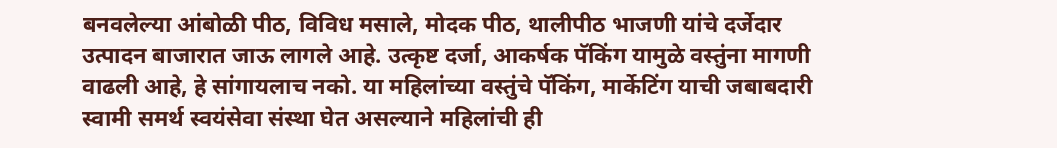बनवलेल्या आंबोळी पीठ, विविध मसाले, मोदक पीठ, थालीपीठ भाजणी यांचे दर्जेदार उत्पादन बाजारात जाऊ लागले आहे. उत्कृष्ट दर्जा, आकर्षक पॅकिंग यामुळे वस्तुंना मागणी वाढली आहे, हे सांगायलाच नको. या महिलांच्या वस्तुंचे पॅकिंग, मार्केटिंग याची जबाबदारी स्वामी समर्थ स्वयंसेवा संस्था घेत असल्याने महिलांची ही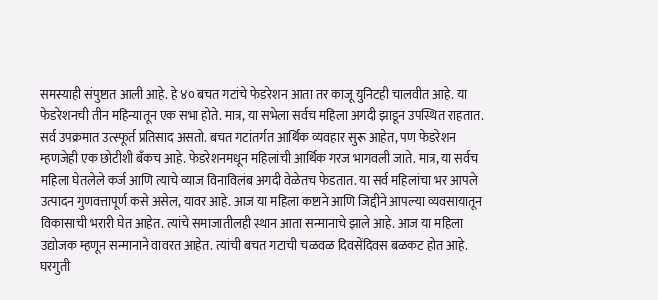समस्याही संपुष्टात आली आहे. हे ४० बचत गटांचे फेडरेशन आता तर काजू युनिटही चालवीत आहे. या फेडरेशनची तीन महिन्यातून एक सभा होते. मात्र, या सभेला सर्वच महिला अगदी झाडून उपस्थित राहतात. सर्व उपक्रमात उत्स्फूर्त प्रतिसाद असतो. बचत गटांतर्गत आर्थिक व्यवहार सुरू आहेत, पण फेडरेशन म्हणजेही एक छोटीशी बँकच आहे. फेडरेशनमधून महिलांची आर्थिक गरज भागवली जाते. मात्र, या सर्वच महिला घेतलेले कर्ज आणि त्याचे व्याज विनाविलंब अगदी वेळेतच फेडतात. या सर्व महिलांचा भर आपले उत्पादन गुणवत्तापूर्ण कसे असेल, यावर आहे. आज या महिला कष्टाने आणि जिद्दीने आपल्या व्यवसायातून विकासाची भरारी घेत आहेत. त्यांचे समाजातीलही स्थान आता सन्मानाचे झाले आहे. आज या महिला उद्योजक म्हणून सन्मानाने वावरत आहेत. त्यांची बचत गटाची चळवळ दिवसेंदिवस बळकट होत आहे. घरगुती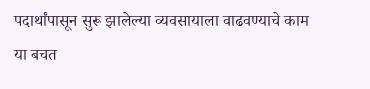पदार्थांपासून सुरू झालेल्या व्यवसायाला वाढवण्याचे काम या बचत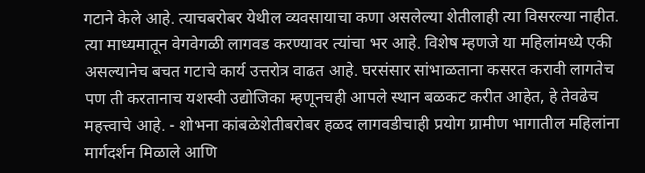गटाने केले आहे. त्याचबरोबर येथील व्यवसायाचा कणा असलेल्या शेतीलाही त्या विसरल्या नाहीत. त्या माध्यमातून वेगवेगळी लागवड करण्यावर त्यांचा भर आहे. विशेष म्हणजे या महिलांमध्ये एकी असल्यानेच बचत गटाचे कार्य उत्तरोत्र वाढत आहे. घरसंसार सांभाळताना कसरत करावी लागतेच पण ती करतानाच यशस्वी उद्योजिका म्हणूनचही आपले स्थान बळकट करीत आहेत, हे तेवढेच महत्त्वाचे आहे. - शोभना कांबळेशेतीबरोबर हळद लागवडीचाही प्रयोग ग्रामीण भागातील महिलांना मार्गदर्शन मिळाले आणि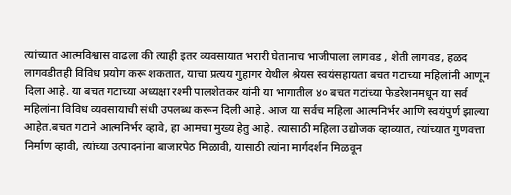त्यांच्यात आत्मविश्वास वाढला की त्याही इतर व्यवसायात भरारी घेतानाच भाजीपाला लागवड , शेती लागवड, हळद लागवडीतही विविध प्रयोग करू शकतात, याचा प्रत्यय गुहागर येथील श्रेयस स्वयंसहायता बचत गटाच्या महिलांनी आणून दिला आहे. या बचत गटाच्या अध्यक्षा रश्मी पालशेतकर यांनी या भागातील ४० बचत गटांच्या फेडरेशनमधून या सर्व महिलांना विविध व्यवसायाची संधी उपलब्ध करून दिली आहे. आज या सर्वच महिला आत्मनिर्भर आणि स्वयंपुर्ण झाल्या आहेत.बचत गटाने आत्मनिर्भर व्हावे, हा आमचा मुख्य हेतु आहे. त्यासाठी महिला उद्योजक व्हाव्यात, त्यांच्यात गुणवत्ता निर्माण व्हावी, त्यांच्या उत्पादनांना बाजारपेठ मिळावी, यासाठी त्यांना मार्गदर्शन मिळवून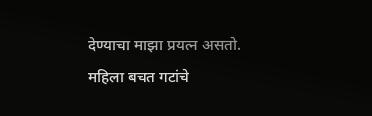देण्याचा माझा प्रयत्न असतो. महिला बचत गटांचे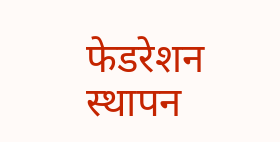फेडरेशन स्थापन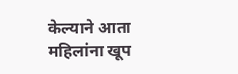केल्याने आता महिलांना खूप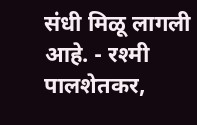संधी मिळू लागली आहे. - रश्मी पालशेतकर,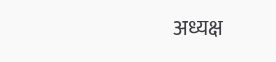अध्यक्ष